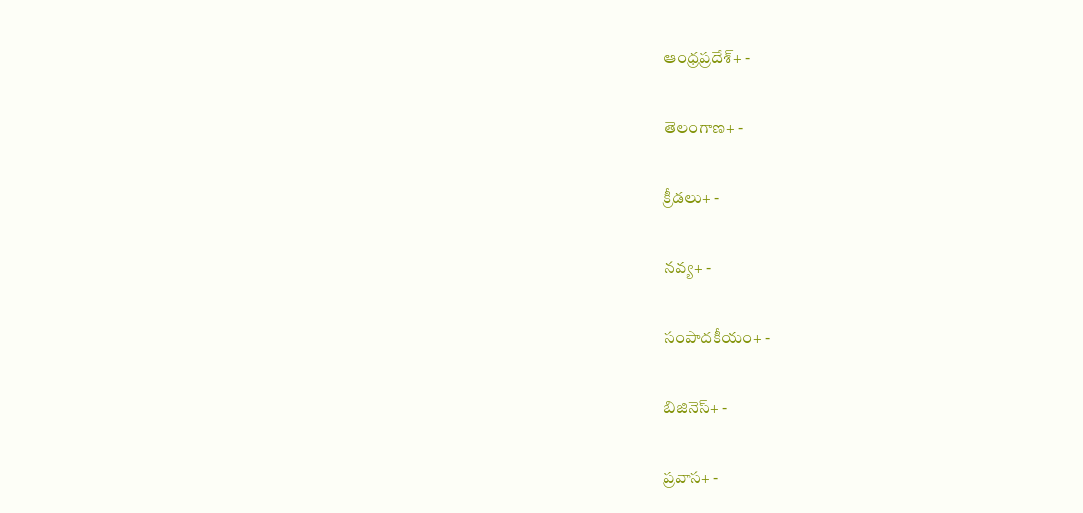ఆంధ్రప్రదేశ్+ -

తెలంగాణ+ -

క్రీడలు+ -

నవ్య+ -

సంపాదకీయం+ -

బిజినెస్+ -

ప్రవాస+ -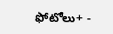ఫోటోలు+ -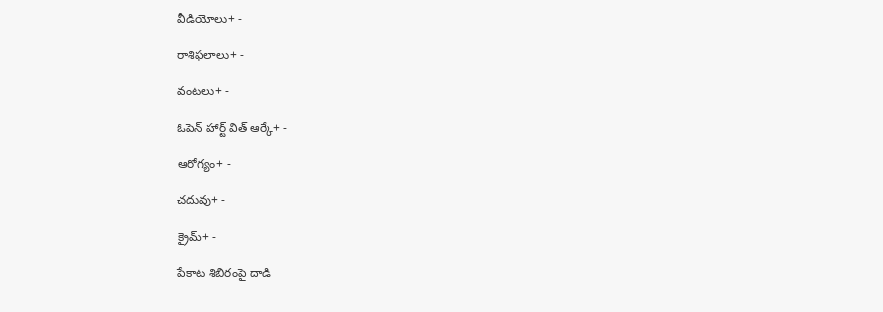వీడియోలు+ -

రాశిఫలాలు+ -

వంటలు+ -

ఓపెన్ హార్ట్ విత్ ఆర్కే+ -

ఆరోగ్యం+ -

చదువు+ -

క్రైమ్+ -

పేకాట శిబిరంపై దాడి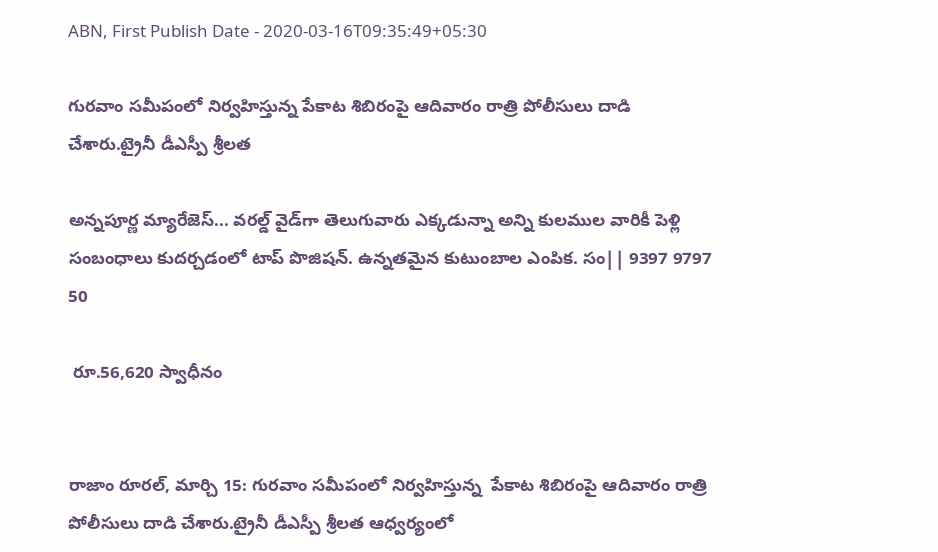ABN, First Publish Date - 2020-03-16T09:35:49+05:30

గురవాం సమీపంలో నిర్వహిస్తున్న పేకాట శిబిరంపై ఆదివారం రాత్రి పోలీసులు దాడి చేశారు.ట్రైనీ డీఎస్పీ శ్రీలత

అన్నపూర్ణ మ్యారేజెస్... వరల్డ్ వైడ్‌గా తెలుగువారు ఎక్కడున్నా అన్ని కులముల వారికీ పెళ్లి సంబంధాలు కుదర్చడంలో టాప్ పొజిషన్. ఉన్నతమైన కుటుంబాల ఎంపిక. సం|| 9397 9797 50

 రూ.56,620 స్వాధీనం


రాజాం రూరల్‌, మార్చి 15: గురవాం సమీపంలో నిర్వహిస్తున్న  పేకాట శిబిరంపై ఆదివారం రాత్రి పోలీసులు దాడి చేశారు.ట్రైనీ డీఎస్పీ శ్రీలత ఆధ్వర్యంలో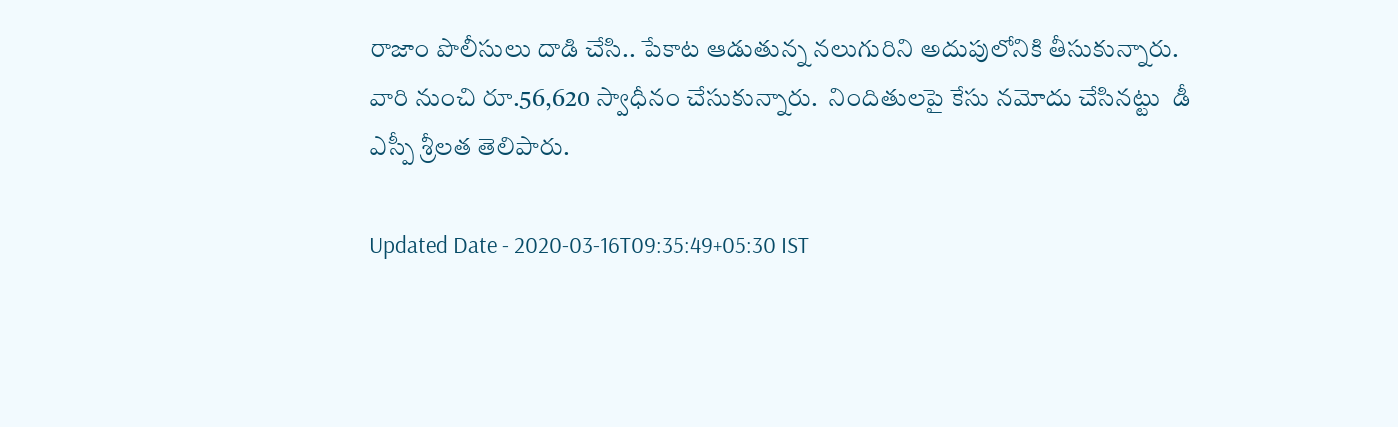రాజాం పొలీసులు దాడి చేసి.. పేకాట ఆడుతున్న నలుగురిని అదుపులోనికి తీసుకున్నారు. వారి నుంచి రూ.56,620 స్వాధీనం చేసుకున్నారు.  నిందితులపై కేసు నమోదు చేసినట్టు  డీ ఎస్పీ శ్రీలత తెలిపారు.

Updated Date - 2020-03-16T09:35:49+05:30 IST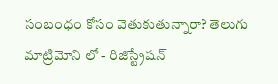సంబంధం కోసం వెతుకుతున్నారా? తెలుగు మాట్రిమోని లో - రిజిస్ట్రేషన్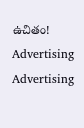ఉచితం!
Advertising
Advertising